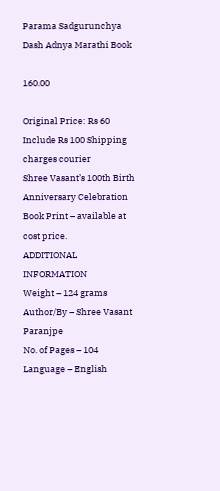Parama Sadgurunchya Dash Adnya Marathi Book

160.00

Original Price: Rs 60
Include Rs 100 Shipping charges courier
Shree Vasant’s 100th Birth Anniversary Celebration Book Print – available at cost price.
ADDITIONAL INFORMATION
Weight – 124 grams
Author/By – Shree Vasant Paranjpe
No. of Pages – 104
Language – English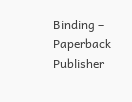Binding – Paperback
Publisher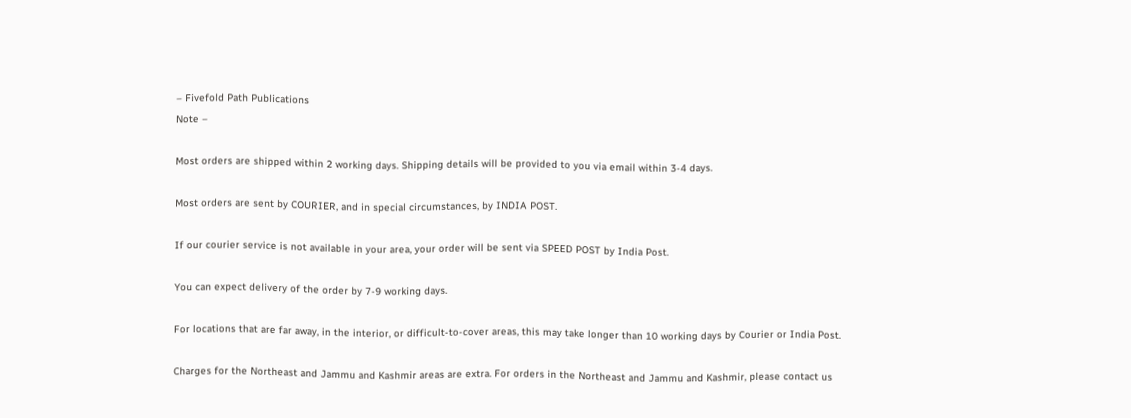– Fivefold Path Publications
Note –

Most orders are shipped within 2 working days. Shipping details will be provided to you via email within 3-4 days.

Most orders are sent by COURIER, and in special circumstances, by INDIA POST.

If our courier service is not available in your area, your order will be sent via SPEED POST by India Post.

You can expect delivery of the order by 7-9 working days.

For locations that are far away, in the interior, or difficult-to-cover areas, this may take longer than 10 working days by Courier or India Post.

Charges for the Northeast and Jammu and Kashmir areas are extra. For orders in the Northeast and Jammu and Kashmir, please contact us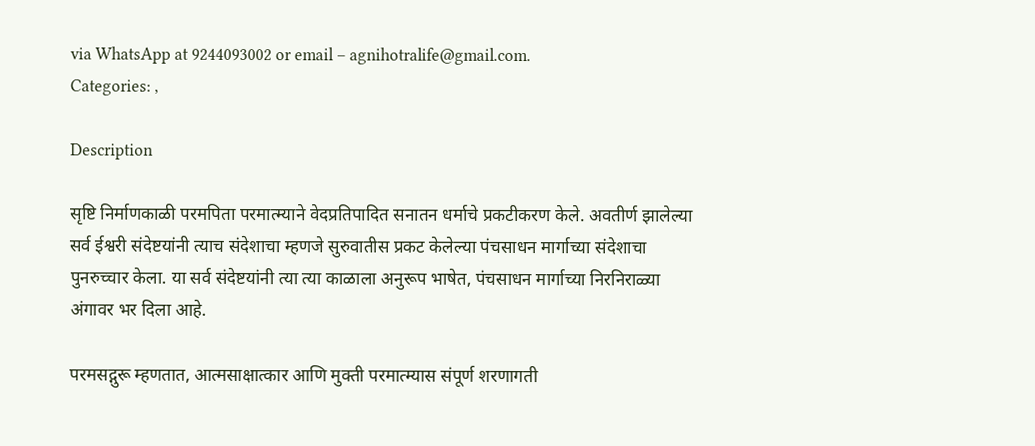via WhatsApp at 9244093002 or email – agnihotralife@gmail.com.
Categories: ,

Description

सृष्टि निर्माणकाळी परमपिता परमात्म्याने वेदप्रतिपादित सनातन धर्माचे प्रकटीकरण केले. अवतीर्ण झालेल्या सर्व ईश्वरी संदेष्टयांनी त्याच संदेशाचा म्हणजे सुरुवातीस प्रकट केलेल्या पंचसाधन मार्गाच्या संदेशाचा पुनरुच्चार केला. या सर्व संदेष्टयांनी त्या त्या काळाला अनुरूप भाषेत, पंचसाधन मार्गाच्या निरनिराळ्या अंगावर भर दिला आहे.

परमसद्गुरू म्हणतात, आत्मसाक्षात्कार आणि मुक्ती परमात्म्यास संपूर्ण शरणागती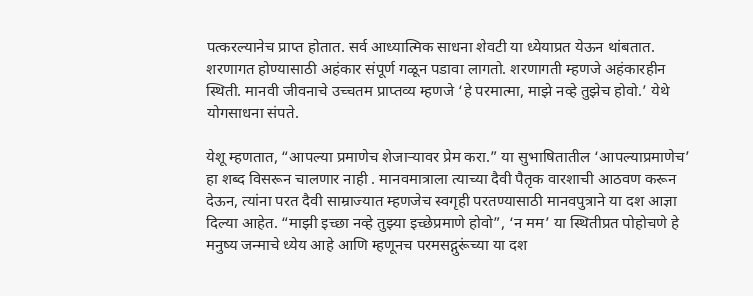पत्करल्यानेच प्राप्त होतात. सर्व आध्यात्मिक साधना शेवटी या ध्येयाप्रत येऊन थांबतात. शरणागत होण्यासाठी अहंकार संपूर्ण गळून पडावा लागतो. शरणागती म्हणजे अहंकारहीन स्थिती. मानवी जीवनाचे उच्चतम प्राप्तव्य म्हणजे ‘हे परमात्मा, माझे नव्हे तुझेच होवो.’ येथे योगसाधना संपते.

येशू म्हणतात, “आपल्या प्रमाणेच शेजाऱ्यावर प्रेम करा.” या सुभाषितातील ‘आपल्याप्रमाणेच’ हा शब्द विसरून चालणार नाही . मानवमात्राला त्याच्या दैवी पैतृक वारशाची आठवण करून देऊन, त्यांना परत दैवी साम्राज्यात म्हणजेच स्वगृही परतण्यासाठी मानवपुत्राने या दश आज्ञा दिल्या आहेत. “माझी इच्छा नव्हे तुझ्या इच्छेप्रमाणे होवो”, ‘न मम’ या स्थितीप्रत पोहोचणे हे मनुष्य जन्माचे ध्येय आहे आणि म्हणूनच परमसद्गुरूंच्या या दश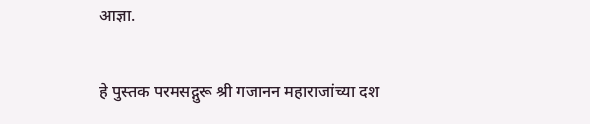आज्ञा.

हे पुस्तक परमसद्गुरू श्री गजानन महाराजांच्या दश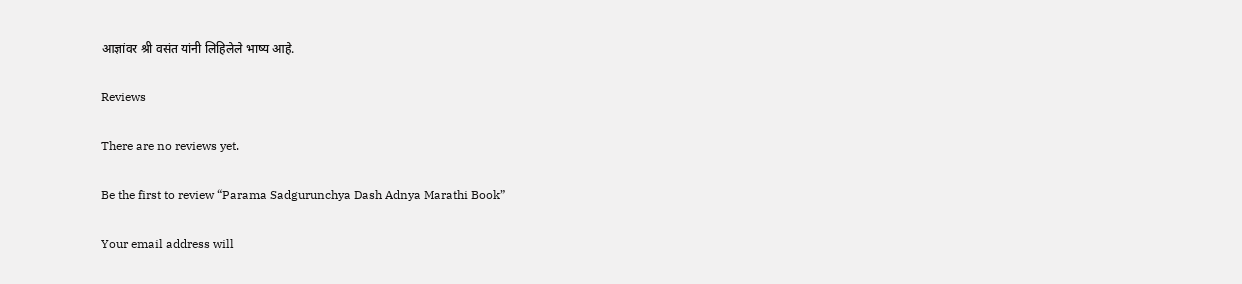आज्ञांवर श्री वसंत यांनी लिहिलेले भाष्य आहे.

Reviews

There are no reviews yet.

Be the first to review “Parama Sadgurunchya Dash Adnya Marathi Book”

Your email address will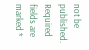not be published. Required fields are marked *